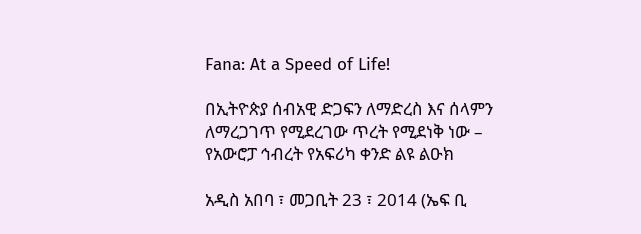Fana: At a Speed of Life!

በኢትዮጵያ ሰብአዊ ድጋፍን ለማድረስ እና ሰላምን ለማረጋገጥ የሚደረገው ጥረት የሚደነቅ ነው – የአውሮፓ ኅብረት የአፍሪካ ቀንድ ልዩ ልዑክ

አዲስ አበባ ፣ መጋቢት 23 ፣ 2014 (ኤፍ ቢ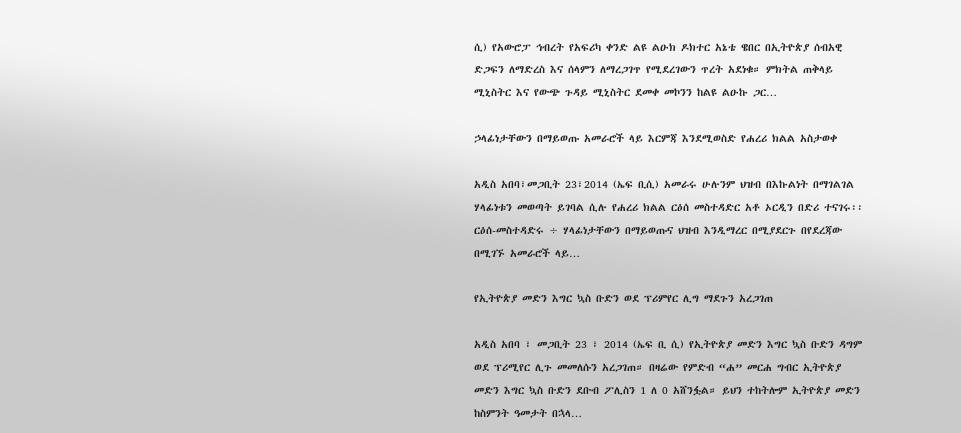ሲ) የአውሮፓ ኅብረት የአፍሪካ ቀንድ ልዩ ልዑክ ዶክተር አኔቴ ዌበር በኢትዮጵያ ሰብአዊ ድጋፍን ለማድረስ እና ሰላምን ለማረጋገጥ የሚደረገውን ጥረት አደነቁ። ምክትል ጠቅላይ ሚኒስትር እና የውጭ ጉዳይ ሚኒስትር ደመቀ መኮንን ከልዩ ልዑኩ ጋር…

ኃላፊነታቸውን በማይወጡ አመራሮች ላይ እርምጃ እንደሚወስድ የሐረሪ ክልል አስታወቀ

አዲስ አበባ፣መጋቢት 23፣2014 (ኤፍ ቢሲ) አመራሩ ሁሉንም ህዝብ በእኩልነት በማገልገል ሃላፊነቱን መወጣት ይገባል ሲሉ የሐረሪ ክልል ርዕሰ መስተዳድር አቶ ኦርዲን በድሪ ተናገሩ፡፡ ርዕሰ-መስተዳድሩ ÷ ሃላፊነታቸውን በማይወጡና ህዝብ እንዲማረር በሚያደርጉ በየደረጃው በሚገኙ አመራሮች ላይ…

የኢትዮጵያ መድን እግር ኳስ ቡድን ወደ ፕሪምየር ሊግ ማደጉን አረጋገጠ

አዲስ አበባ ፣ መጋቢት 23 ፣ 2014 (ኤፍ ቢ ሲ) የኢትዮጵያ መድን እግር ኳስ ቡድን ዳግም ወደ ፕሪሚየር ሊጉ መመለሱን አረጋገጠ። በዛሬው የምድብ “ሐ” መርሐ ግብር ኢትዮጵያ መድን እግር ኳስ ቡድን ደቡብ ፖሊስን 1 ለ 0 አሸንፏል። ይህን ተከትሎም ኢትዮጵያ መድን ከስምንት ዓመታት በኋላ…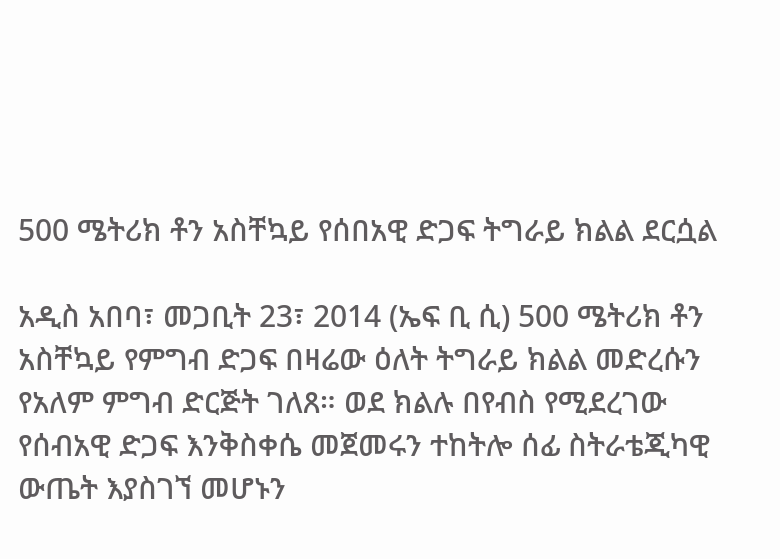500 ሜትሪክ ቶን አስቸኳይ የሰበአዊ ድጋፍ ትግራይ ክልል ደርሷል

አዲስ አበባ፣ መጋቢት 23፣ 2014 (ኤፍ ቢ ሲ) 500 ሜትሪክ ቶን አስቸኳይ የምግብ ድጋፍ በዛሬው ዕለት ትግራይ ክልል መድረሱን የአለም ምግብ ድርጅት ገለጸ። ወደ ክልሉ በየብስ የሚደረገው የሰብአዊ ድጋፍ እንቅስቀሴ መጀመሩን ተከትሎ ሰፊ ስትራቴጂካዊ ውጤት እያስገኘ መሆኑን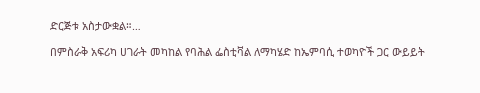ድርጅቱ አስታውቋል።…

በምስራቅ አፍሪካ ሀገራት መካከል የባሕል ፌስቲቫል ለማካሄድ ከኤምባሲ ተወካዮች ጋር ውይይት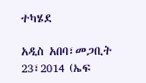ተካሄደ

አዲስ አበባ፣መጋቢት 23፣2014 (ኤፍ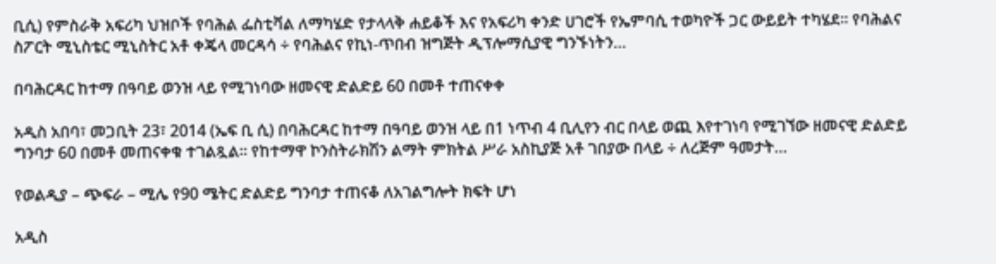ቢሲ) የምስራቅ አፍሪካ ህዝቦች የባሕል ፌስቲቫል ለማካሄድ የታላላቅ ሐይቆች እና የአፍሪካ ቀንድ ሀገሮች የኤምባሲ ተወካዮች ጋር ውይይት ተካሄደ። የባሕልና ስፖርት ሚኒስቴር ሚኒስትር አቶ ቀጄላ መርዳሳ ÷ የባሕልና የኪነ-ጥበብ ዝግጅት ዲፕሎማሲያዊ ግንኙነትን…

በባሕርዳር ከተማ በዓባይ ወንዝ ላይ የሚገነባው ዘመናዊ ድልድይ 60 በመቶ ተጠናቀቀ

አዲስ አበባ፣ መጋቢት 23፣ 2014 (ኤፍ ቢ ሲ) በባሕርዳር ከተማ በዓባይ ወንዝ ላይ በ1 ነጥብ 4 ቢሊየን ብር በላይ ወጪ እየተገነባ የሚገኘው ዘመናዊ ድልድይ ግንባታ 60 በመቶ መጠናቀቁ ተገልጿል፡፡ የከተማዋ ኮንስትራክሽን ልማት ምክትል ሥራ አስኪያጅ አቶ ገበያው በላይ ÷ ለረጅም ዓመታት…

የወልዲያ – ጭፍራ – ሚሌ የ90 ሜትር ድልድይ ግንባታ ተጠናቆ ለአገልግሎት ክፍት ሆነ

አዲስ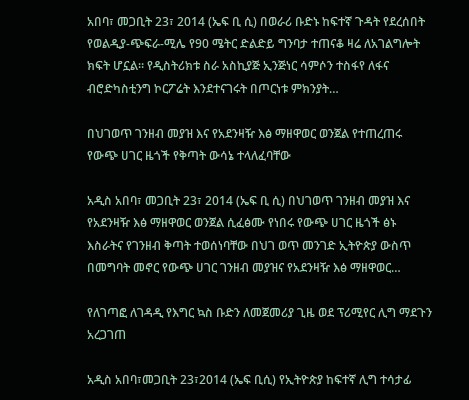አበባ፣ መጋቢት 23፣ 2014 (ኤፍ ቢ ሲ) በወራሪ ቡድኑ ከፍተኛ ጉዳት የደረሰበት የወልዲያ-ጭፍራ-ሚሌ የ90 ሜትር ድልድይ ግንባታ ተጠናቆ ዛሬ ለአገልግሎት ክፍት ሆኗል። የዲስትሪክቱ ስራ አስኪያጅ ኢንጅነር ሳምሶን ተስፋየ ለፋና ብሮድካስቲንግ ኮርፖሬት እንደተናገሩት በጦርነቱ ምክንያት…

በህገወጥ ገንዘብ መያዝ እና የአደንዛዥ እፅ ማዘዋወር ወንጀል የተጠረጠሩ የውጭ ሀገር ዜጎች የቅጣት ውሳኔ ተላለፈባቸው

አዲስ አበባ፣ መጋቢት 23፣ 2014 (ኤፍ ቢ ሲ) በህገወጥ ገንዘብ መያዝ እና የአደንዛዥ እፅ ማዘዋወር ወንጀል ሲፈፅሙ የነበሩ የውጭ ሀገር ዜጎች ፅኑ እስራትና የገንዘብ ቅጣት ተወሰነባቸው በህገ ወጥ መንገድ ኢትዮጵያ ውስጥ በመግባት መኖር የውጭ ሀገር ገንዘብ መያዝና የአደንዛዥ እፅ ማዘዋወር…

የለገጣፎ ለገዳዲ የእግር ኳስ ቡድን ለመጀመሪያ ጊዜ ወደ ፕሪሚየር ሊግ ማደጉን አረጋገጠ

አዲስ አበባ፣መጋቢት 23፣2014 (ኤፍ ቢሲ) የኢትዮጵያ ከፍተኛ ሊግ ተሳታፊ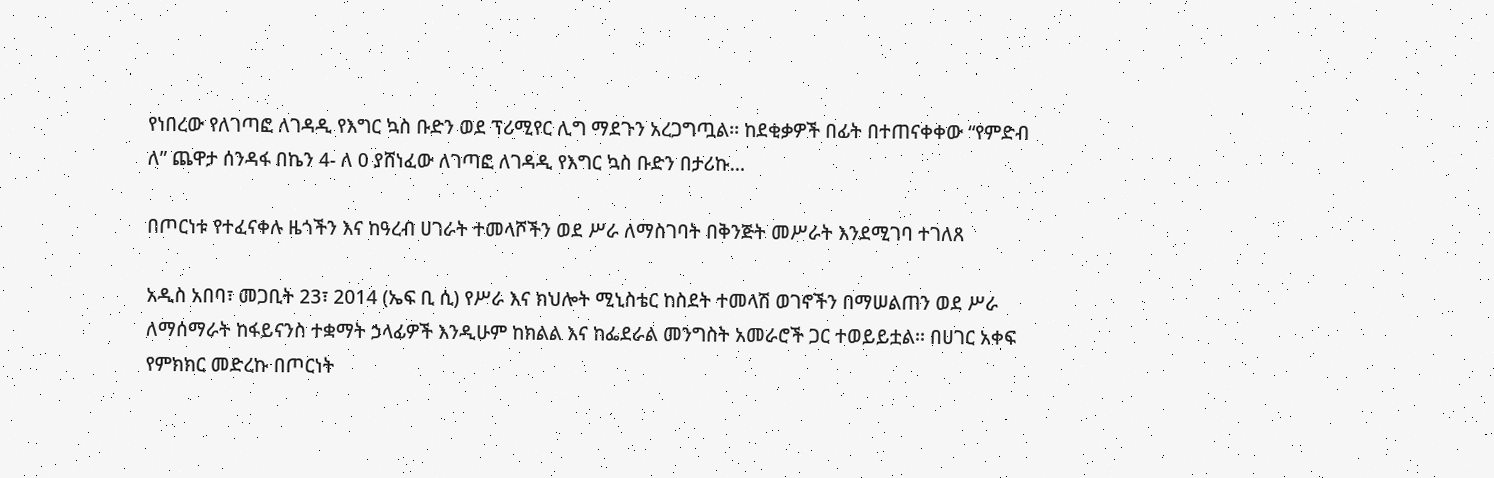የነበረው የለገጣፎ ለገዳዲ የእግር ኳስ ቡድን ወደ ፕሪሚየር ሊግ ማደጉን አረጋግጧል፡፡ ከደቂቃዎች በፊት በተጠናቀቀው “የምድብ ለ” ጨዋታ ሰንዳፋ በኬን 4- ለ 0 ያሸነፈው ለገጣፎ ለገዳዲ የእግር ኳስ ቡድን በታሪኩ…

በጦርነቱ የተፈናቀሉ ዜጎችን እና ከዓረብ ሀገራት ተመላሾችን ወደ ሥራ ለማስገባት በቅንጅት መሥራት እንደሚገባ ተገለጸ

አዲስ አበባ፣ መጋቢት 23፣ 2014 (ኤፍ ቢ ሲ) የሥራ እና ክህሎት ሚኒስቴር ከስደት ተመላሽ ወገኖችን በማሠልጠን ወደ ሥራ ለማሰማራት ከፋይናንስ ተቋማት ኃላፊዎች እንዲሁም ከክልል እና ከፌደራል መንግስት አመራሮች ጋር ተወይይቷል፡፡ በሀገር አቀፍ የምክክር መድረኩ በጦርነት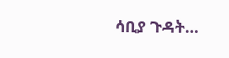ሳቢያ ጉዳት…